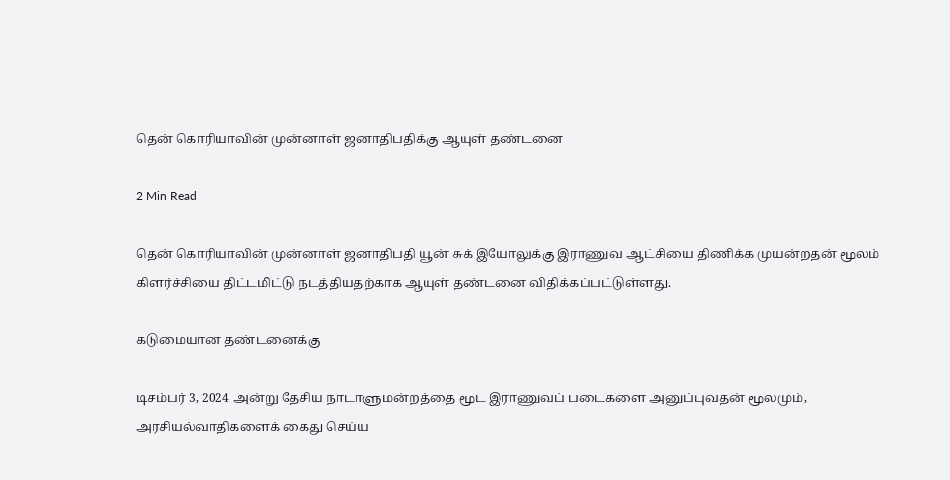தென் கொரியாவின் முன்னாள் ஜனாதிபதிக்கு ஆயுள் தண்டனை

2 Min Read

தென் கொரியாவின் முன்னாள் ஜனாதிபதி யூன் சுக் இயோலுக்கு இராணுவ ஆட்சியை திணிக்க முயன்றதன் மூலம் கிளர்ச்சியை திட்டமிட்டு நடத்தியதற்காக ஆயுள் தண்டனை விதிக்கப்பட்டுள்ளது.

கடுமையான தண்டனைக்கு

டிசம்பர் 3, 2024 அன்று தேசிய நாடாளுமன்றத்தை மூட இராணுவப் படைகளை அனுப்புவதன் மூலமும், அரசியல்வாதிகளைக் கைது செய்ய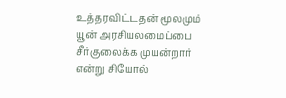உத்தரவிட்டதன் மூலமும் யூன் அரசியலமைப்பை சீர்குலைக்க முயன்றார் என்று சியோல்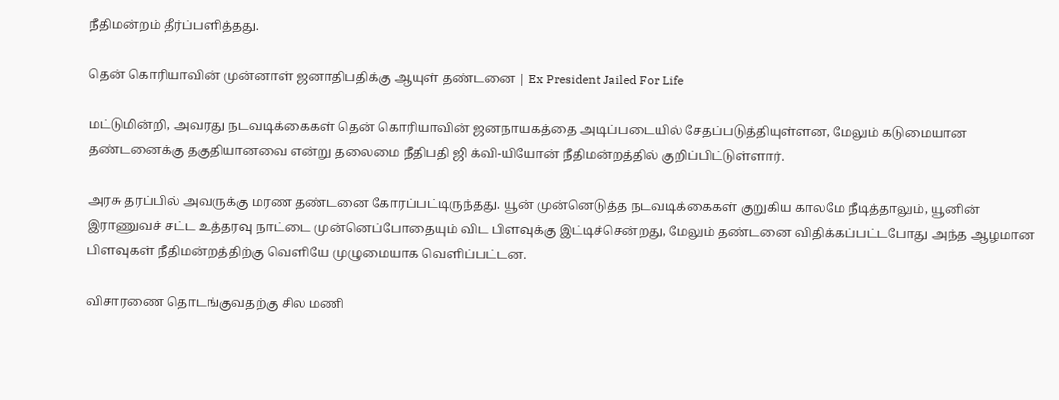நீதிமன்றம் தீர்ப்பளித்தது.

தென் கொரியாவின் முன்னாள் ஜனாதிபதிக்கு ஆயுள் தண்டனை | Ex President Jailed For Life

மட்டுமின்றி, அவரது நடவடிக்கைகள் தென் கொரியாவின் ஜனநாயகத்தை அடிப்படையில் சேதப்படுத்தியுள்ளன, மேலும் கடுமையான தண்டனைக்கு தகுதியானவை என்று தலைமை நீதிபதி ஜி க்வி-யியோன் நீதிமன்றத்தில் குறிப்பிட்டுள்ளார்.

அரசு தரப்பில் அவருக்கு மரண தண்டனை கோரப்பட்டிருந்தது. யூன் முன்னெடுத்த நடவடிக்கைகள் குறுகிய காலமே நீடித்தாலும், யூனின் இராணுவச் சட்ட உத்தரவு நாட்டை முன்னெப்போதையும் விட பிளவுக்கு இட்டிச்சென்றது, மேலும் தண்டனை விதிக்கப்பட்டபோது அந்த ஆழமான பிளவுகள் நீதிமன்றத்திற்கு வெளியே முழுமையாக வெளிப்பட்டன.

விசாரணை தொடங்குவதற்கு சில மணி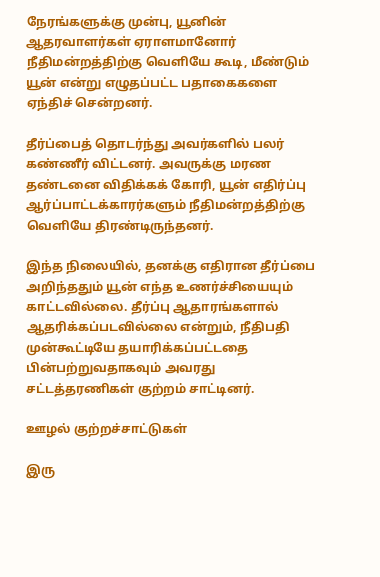நேரங்களுக்கு முன்பு, யூனின் ஆதரவாளர்கள் ஏராளமானோர் நீதிமன்றத்திற்கு வெளியே கூடி, மீண்டும் யூன் என்று எழுதப்பட்ட பதாகைகளை ஏந்திச் சென்றனர்.

தீர்ப்பைத் தொடர்ந்து அவர்களில் பலர் கண்ணீர் விட்டனர். அவருக்கு மரண தண்டனை விதிக்கக் கோரி, யூன் எதிர்ப்பு ஆர்ப்பாட்டக்காரர்களும் நீதிமன்றத்திற்கு வெளியே திரண்டிருந்தனர்.

இந்த நிலையில், தனக்கு எதிரான தீர்ப்பை அறிந்ததும் யூன் எந்த உணர்ச்சியையும் காட்டவில்லை. தீர்ப்பு ஆதாரங்களால் ஆதரிக்கப்படவில்லை என்றும், நீதிபதி முன்கூட்டியே தயாரிக்கப்பட்டதை பின்பற்றுவதாகவும் அவரது சட்டத்தரணிகள் குற்றம் சாட்டினர்.

ஊழல் குற்றச்சாட்டுகள்

இரு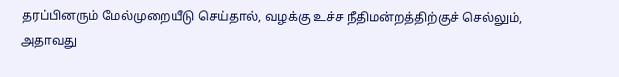தரப்பினரும் மேல்முறையீடு செய்தால், வழக்கு உச்ச நீதிமன்றத்திற்குச் செல்லும், அதாவது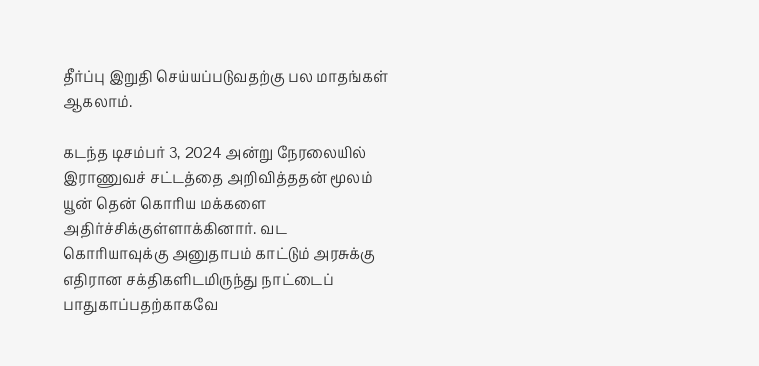தீர்ப்பு இறுதி செய்யப்படுவதற்கு பல மாதங்கள் ஆகலாம்.

கடந்த டிசம்பர் 3, 2024 அன்று நேரலையில் இராணுவச் சட்டத்தை அறிவித்ததன் மூலம் யூன் தென் கொரிய மக்களை அதிர்ச்சிக்குள்ளாக்கினார். வட கொரியாவுக்கு அனுதாபம் காட்டும் அரசுக்கு எதிரான சக்திகளிடமிருந்து நாட்டைப் பாதுகாப்பதற்காகவே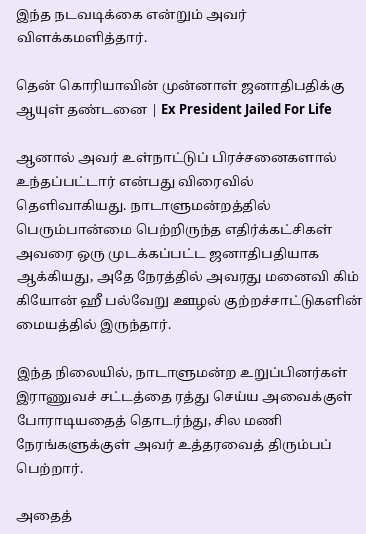இந்த நடவடிக்கை என்றும் அவர் விளக்கமளித்தார்.

தென் கொரியாவின் முன்னாள் ஜனாதிபதிக்கு ஆயுள் தண்டனை | Ex President Jailed For Life

ஆனால் அவர் உள்நாட்டுப் பிரச்சனைகளால் உந்தப்பட்டார் என்பது விரைவில் தெளிவாகியது. நாடாளுமன்றத்தில் பெரும்பான்மை பெற்றிருந்த எதிர்க்கட்சிகள் அவரை ஒரு முடக்கப்பட்ட ஜனாதிபதியாக ஆக்கியது, அதே நேரத்தில் அவரது மனைவி கிம் கியோன் ஹீ பல்வேறு ஊழல் குற்றச்சாட்டுகளின் மையத்தில் இருந்தார்.

இந்த நிலையில், நாடாளுமன்ற உறுப்பினர்கள் இராணுவச் சட்டத்தை ரத்து செய்ய அவைக்குள் போராடியதைத் தொடர்ந்து, சில மணி நேரங்களுக்குள் அவர் உத்தரவைத் திரும்பப் பெற்றார்.

அதைத்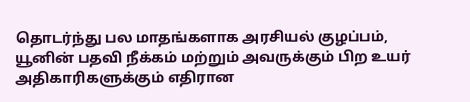தொடர்ந்து பல மாதங்களாக அரசியல் குழப்பம், யூனின் பதவி நீக்கம் மற்றும் அவருக்கும் பிற உயர் அதிகாரிகளுக்கும் எதிரான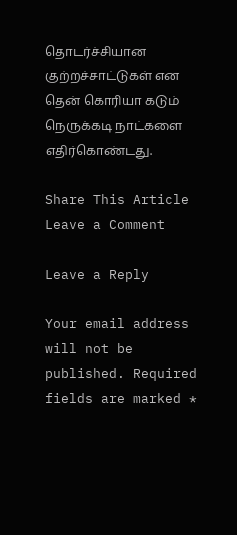தொடர்ச்சியான குற்றச்சாட்டுகள் என தென் கொரியா கடும் நெருக்கடி நாட்களை எதிர்கொண்டது.

Share This Article
Leave a Comment

Leave a Reply

Your email address will not be published. Required fields are marked *